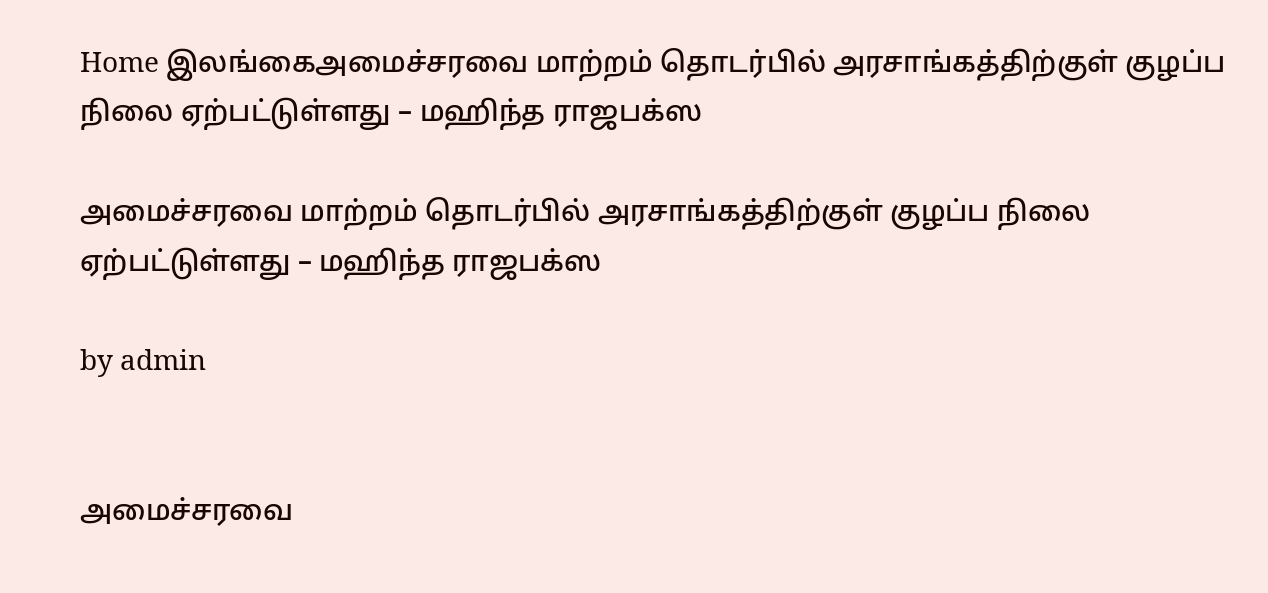Home இலங்கைஅமைச்சரவை மாற்றம் தொடர்பில் அரசாங்கத்திற்குள் குழப்ப நிலை ஏற்பட்டுள்ளது – மஹிந்த ராஜபக்ஸ

அமைச்சரவை மாற்றம் தொடர்பில் அரசாங்கத்திற்குள் குழப்ப நிலை ஏற்பட்டுள்ளது – மஹிந்த ராஜபக்ஸ

by admin


அமைச்சரவை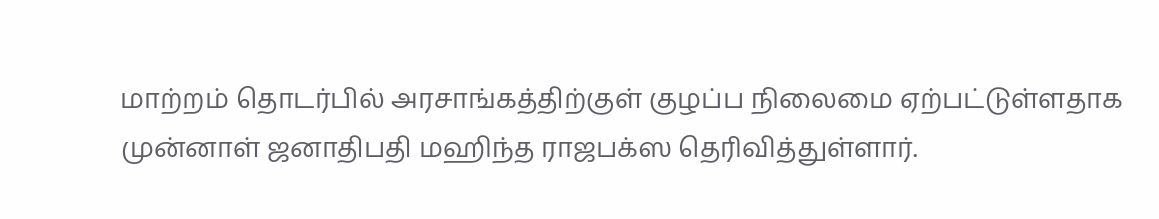மாற்றம் தொடர்பில் அரசாங்கத்திற்குள் குழப்ப நிலைமை ஏற்பட்டுள்ளதாக முன்னாள் ஜனாதிபதி மஹிந்த ராஜபக்ஸ தெரிவித்துள்ளார்.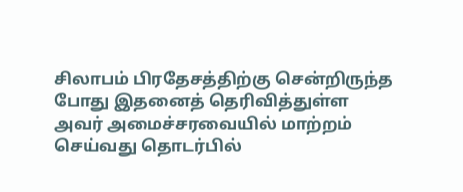சிலாபம் பிரதேசத்திற்கு சென்றிருந்த போது இதனைத் தெரிவித்துள்ள அவர் அமைச்சரவையில் மாற்றம் செய்வது தொடர்பில்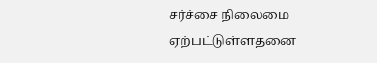சர்ச்சை நிலைமை ஏற்பட்டுள்ளதனை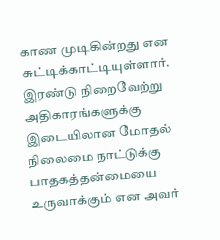காண முடிகின்றது என சுட்டிக்காட்டியுள்ளார். இரண்டு நிறைவேற்று அதிகாரங்களுக்கு இடையிலான மோதல் நிலைமை நாட்டுக்கு பாதகத்தன்மையை உருவாக்கும் என அவர்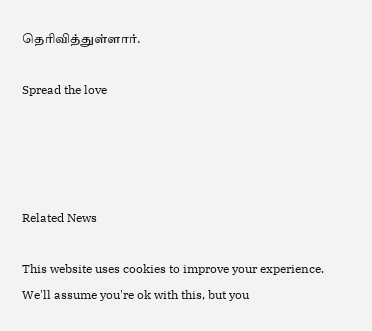தெரிவித்துள்ளார்.

Spread the love




Related News

This website uses cookies to improve your experience. We'll assume you're ok with this, but you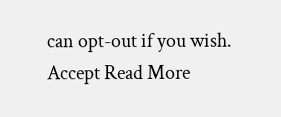can opt-out if you wish. Accept Read More